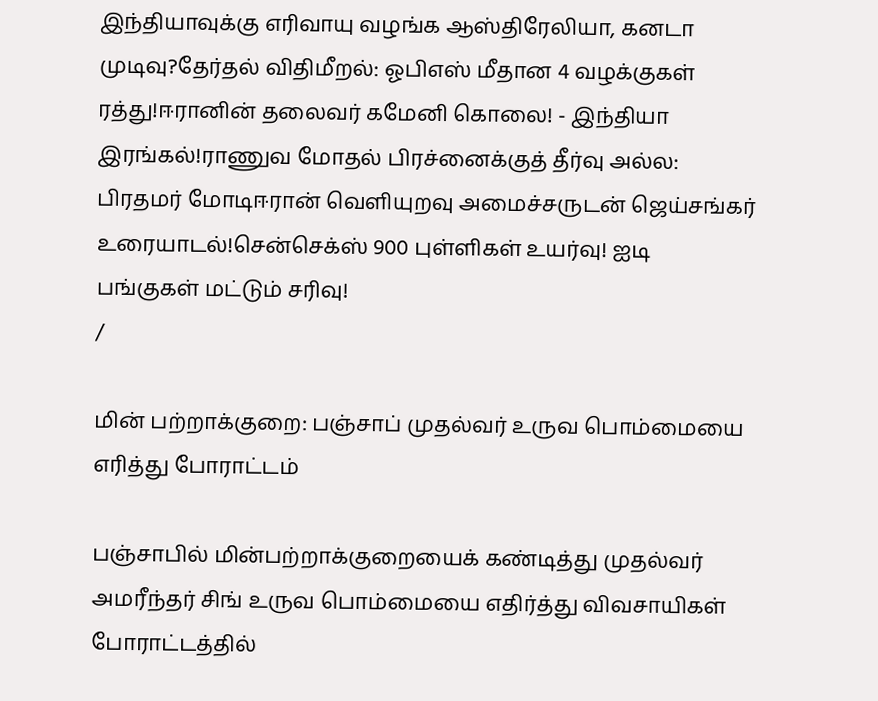இந்தியாவுக்கு எரிவாயு வழங்க ஆஸ்திரேலியா, கனடா முடிவு?தேர்தல் விதிமீறல்: ஓபிஎஸ் மீதான 4 வழக்குகள் ரத்து!ஈரானின் தலைவர் கமேனி கொலை! - இந்தியா இரங்கல்!ராணுவ மோதல் பிரச்னைக்குத் தீர்வு அல்ல: பிரதமர் மோடிஈரான் வெளியுறவு அமைச்சருடன் ஜெய்சங்கர் உரையாடல்!சென்செக்ஸ் 900 புள்ளிகள் உயர்வு! ஐடி பங்குகள் மட்டும் சரிவு!
/

மின் பற்றாக்குறை: பஞ்சாப் முதல்வர் உருவ பொம்மையை எரித்து போராட்டம்

பஞ்சாபில் மின்பற்றாக்குறையைக் கண்டித்து முதல்வர் அமரீந்தர் சிங் உருவ பொம்மையை எதிர்த்து விவசாயிகள் போராட்டத்தில்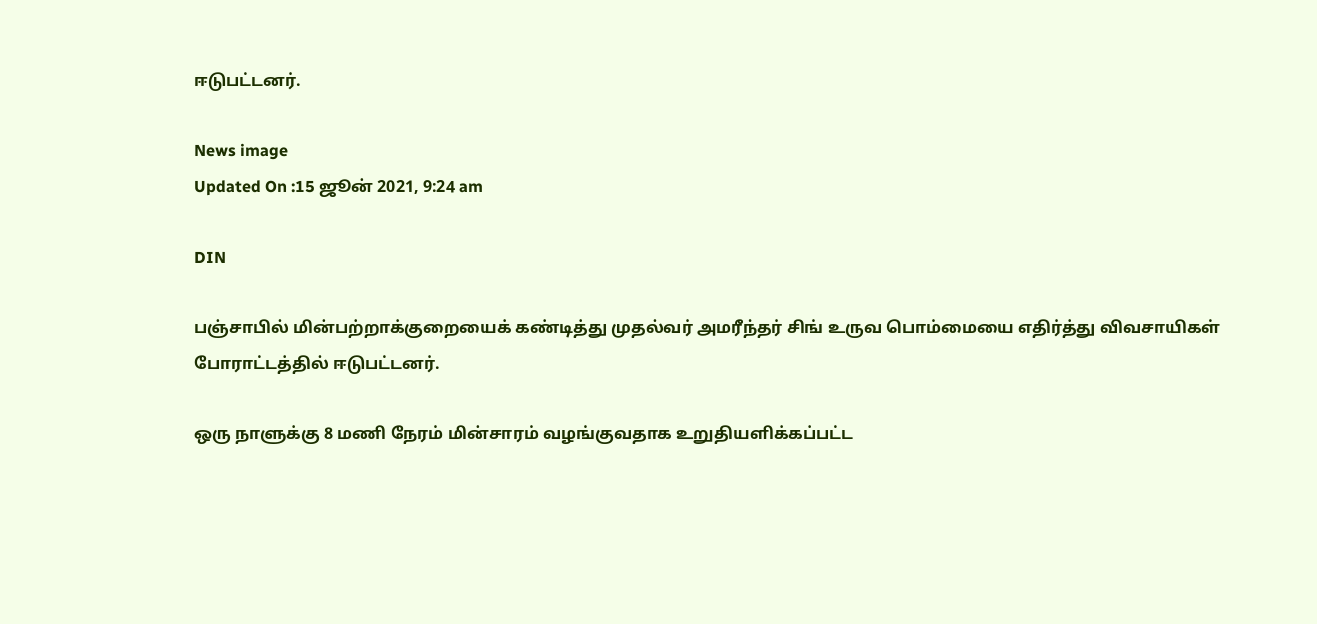ஈடுபட்டனர்.

News image
Updated On :15 ஜூன் 2021, 9:24 am

DIN

பஞ்சாபில் மின்பற்றாக்குறையைக் கண்டித்து முதல்வர் அமரீந்தர் சிங் உருவ பொம்மையை எதிர்த்து விவசாயிகள் போராட்டத்தில் ஈடுபட்டனர்.

ஒரு நாளுக்கு 8 மணி நேரம் மின்சாரம் வழங்குவதாக உறுதியளிக்கப்பட்ட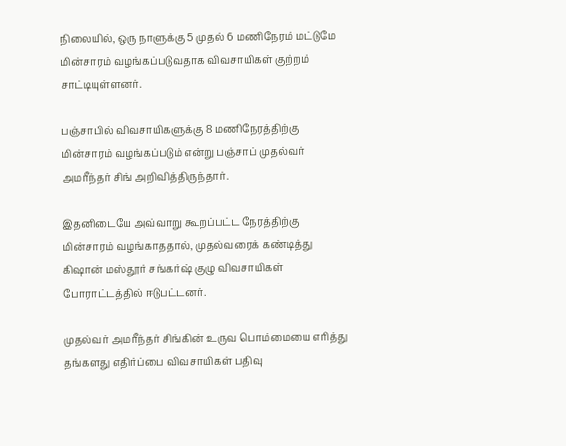நிலையில், ஒரு நாளுக்கு 5 முதல் 6 மணிநேரம் மட்டுமே மின்சாரம் வழங்கப்படுவதாக விவசாயிகள் குற்றம் சாட்டியுள்ளனர்.

பஞ்சாபில் விவசாயிகளுக்கு 8 மணிநேரத்திற்கு மின்சாரம் வழங்கப்படும் என்று பஞ்சாப் முதல்வர் அமரீந்தர் சிங் அறிவித்திருந்தார்.

இதனிடையே அவ்வாறு கூறப்பட்ட நேரத்திற்கு மின்சாரம் வழங்காததால், முதல்வரைக் கண்டித்து கிஷான் மஸ்தூர் சங்கர்ஷ் குழு விவசாயிகள் போராட்டத்தில் ஈடுபட்டனர்.

முதல்வர் அமரீந்தர் சிங்கின் உருவ பொம்மையை எரித்து தங்களது எதிர்ப்பை விவசாயிகள் பதிவு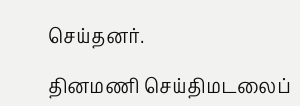செய்தனர்.

தினமணி செய்திமடலைப்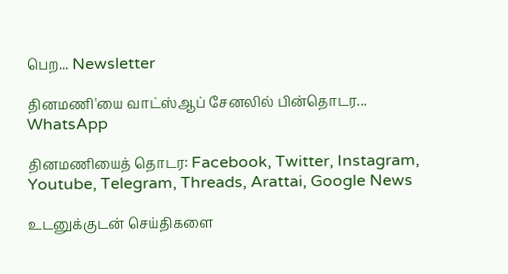பெற... Newsletter

தினமணி'யை வாட்ஸ்ஆப் சேனலில் பின்தொடர... WhatsApp

தினமணியைத் தொடர: Facebook, Twitter, Instagram, Youtube, Telegram, Threads, Arattai, Google News

உடனுக்குடன் செய்திகளை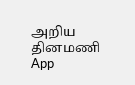அறிய தினமணி App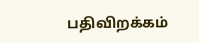பதிவிறக்கம்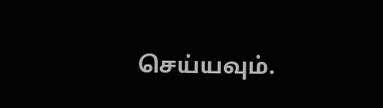செய்யவும்.